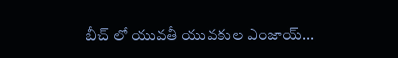బీచ్ లో యువతీ యువకుల ఎంజాయ్...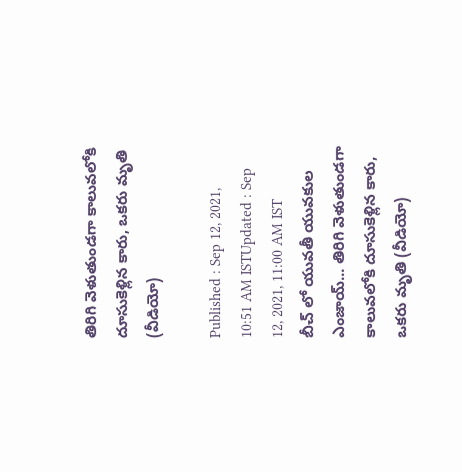తిరిగి వెళుతుండగా కాలువలోకి దూసుకెళ్లిన కారు, ఒకరు మృతి (వీడియో)

Published : Sep 12, 2021, 10:51 AM ISTUpdated : Sep 12, 2021, 11:00 AM IST
బీచ్ లో యువతీ యువకుల ఎంజాయ్... తిరిగి వెళుతుండగా కాలువలోకి దూసుకెళ్లిన కారు, ఒకరు మృతి (వీడియో)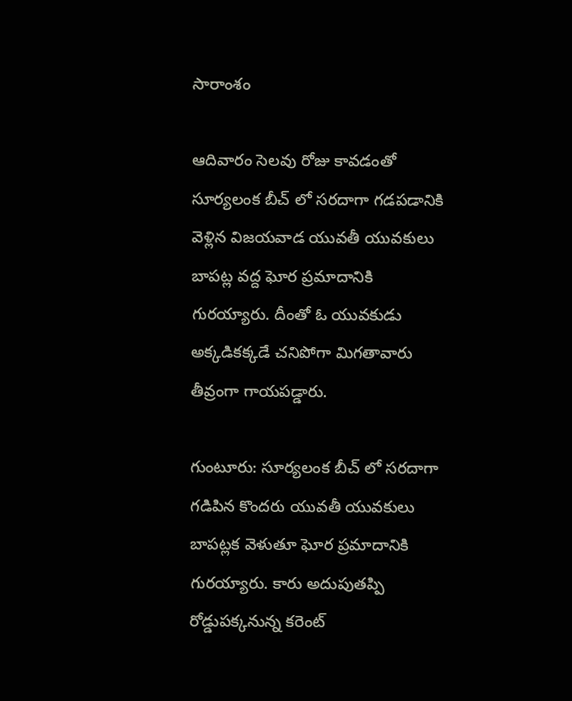సారాంశం

ఆదివారం సెలవు రోజు కావడంతో సూర్యలంక బీచ్ లో సరదాగా గడపడానికి వెళ్లిన విజయవాడ యువతీ యువకులు బాపట్ల వద్ద ఘోర ప్రమాదానికి గురయ్యారు. దీంతో ఓ యువకుడు అక్కడికక్కడే చనిపోగా మిగతావారు తీవ్రంగా గాయపడ్డారు.

గుంటూరు: సూర్యలంక బీచ్ లో సరదాగా గడిపిన కొందరు యువతీ యువకులు బాపట్లక వెళుతూ ఘోర ప్రమాదానికి గురయ్యారు. కారు అదుపుతప్పి రోడ్డుపక్కనున్న కరెంట్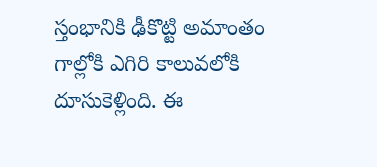స్తంభానికి ఢీకొట్టి అమాంతం గాల్లోకి ఎగిరి కాలువలోకి దూసుకెళ్లింది. ఈ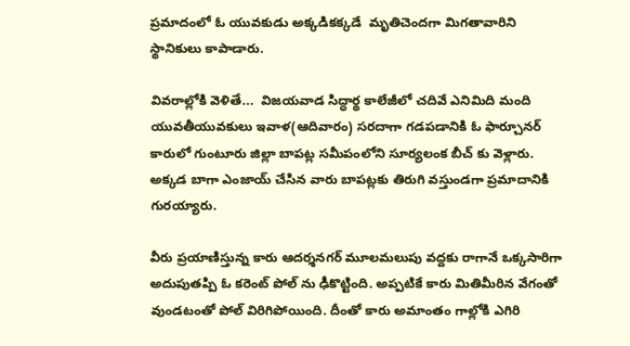ప్రమాదంలో ఓ యువకుడు అక్కడికక్కడే  మృతిచెందగా మిగతావారిని స్థానికులు కాపాడారు.

వివరాల్లోకి వెళితే...  విజయవాడ సిద్ధార్థ కాలేజీలో చదివే ఎనిమిది మంది యువతీయువకులు ఇవాళ(ఆదివారం) సరదాగా గడపడానికి ఓ ఫార్చూనర్ కారులో గుంటూరు జిల్లా బాపట్ల సమీపంలోని సూర్యలంక బీచ్ కు వెళ్లారు. అక్కడ బాగా ఎంజాయ్ చేసిన వారు బాపట్లకు తిరుగి వస్తుండగా ప్రమాదానికి గురయ్యారు.

వీరు ప్రయాణిస్తున్న కారు ఆదర్శనగర్ మూలమలుపు వద్దకు రాగానే ఒక్కసారిగా అదుపుతప్పి ఓ కరెంట్ పోల్ ను ఢీకొట్టింది. అప్పటికే కారు మితిమీరిన వేగంతో వుండటంతో పోల్ విరిగిపోయింది. దీంతో కారు అమాంతం గాల్లోకి ఎగిరి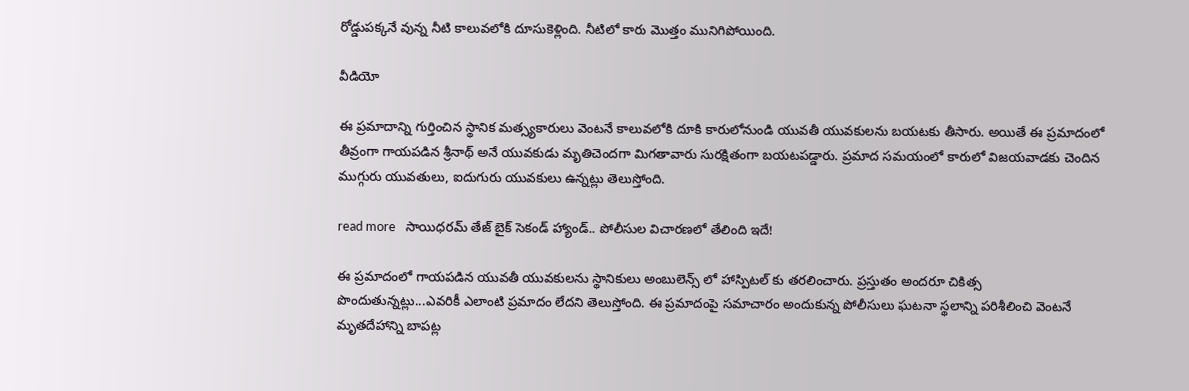రోడ్డుపక్కనే వున్న నీటి కాలువలోకి దూసుకెళ్లింది. నీటిలో కారు మొత్తం మునిగిపోయింది.

వీడియో

ఈ ప్రమాదాన్ని గుర్తించిన స్థానిక మత్స్యకారులు వెంటనే కాలువలోకి దూకి కారులోనుండి యువతీ యువకులను బయటకు తీసారు. అయితే ఈ ప్రమాదంలో తీవ్రంగా గాయపడిన శ్రీనాథ్ అనే యువకుడు మృతిచెందగా మిగతావారు సురక్షితంగా బయటపడ్డారు. ప్రమాద సమయంలో కారులో విజయవాడకు చెందిన ముగ్గురు యువతులు, ఐదుగురు యువకులు ఉన్నట్లు తెలుస్తోంది.

read more   సాయిధరమ్ తేజ్ బైక్ సెకండ్ హ్యాండ్.. పోలీసుల విచారణలో తేలింది ఇదే!

ఈ ప్రమాదంలో గాయపడిన యువతీ యువకులను స్థానికులు అంబులెన్స్ లో హాస్పిటల్ కు తరలించారు. ప్రస్తుతం అందరూ చికిత్స పొందుతున్నట్లు...ఎవరికీ ఎలాంటి ప్రమాదం లేదని తెలుస్తోంది. ఈ ప్రమాదంపై సమాచారం అందుకున్న పోలీసులు ఘటనా స్థలాన్ని పరిశీలించి వెంటనే మృతదేహాన్ని బాపట్ల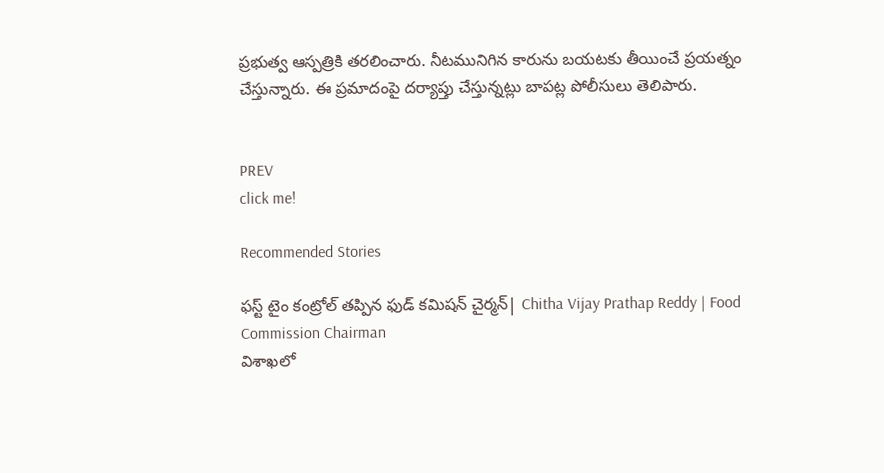ప్రభుత్వ ఆస్పత్రికి తరలించారు. నీటమునిగిన కారును బయటకు తీయించే ప్రయత్నం చేస్తున్నారు. ఈ ప్రమాదంపై దర్యాప్తు చేస్తున్నట్లు బాపట్ల పోలీసులు తెలిపారు.


PREV
click me!

Recommended Stories

ఫస్ట్ టైం కంట్రోల్ తప్పిన ఫుడ్ కమిషన్ చైర్మన్| Chitha Vijay Prathap Reddy | Food Commission Chairman
విశాఖలో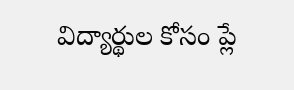విద్యార్థుల కోసం ప్లే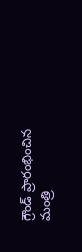గ్రౌండ్ ప్రారంభించిన మంత్రి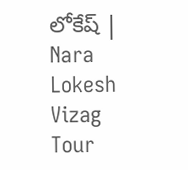లోకేష్ | Nara Lokesh Vizag Tour